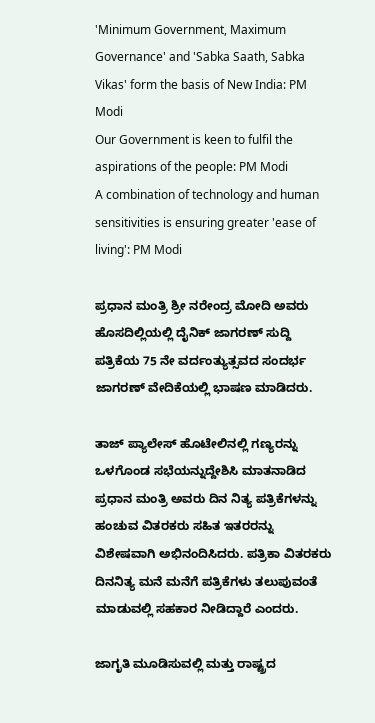'Minimum Government, Maximum Governance' and 'Sabka Saath, Sabka Vikas' form the basis of New India: PM Modi
Our Government is keen to fulfil the aspirations of the people: PM Modi
A combination of technology and human sensitivities is ensuring greater 'ease of living': PM Modi

ಪ್ರಧಾನ ಮಂತ್ರಿ ಶ್ರೀ ನರೇಂದ್ರ ಮೋದಿ ಅವರು ಹೊಸದಿಲ್ಲಿಯಲ್ಲಿ ದೈನಿಕ್ ಜಾಗರಣ್ ಸುದ್ದಿ ಪತ್ರಿಕೆಯ 75 ನೇ ವರ್ದಂತ್ಯುತ್ಸವದ ಸಂದರ್ಭ ಜಾಗರಣ್ ವೇದಿಕೆಯಲ್ಲಿ ಭಾಷಣ ಮಾಡಿದರು.

ತಾಜ್ ಪ್ಯಾಲೇಸ್ ಹೊಟೇಲಿನಲ್ಲಿ ಗಣ್ಯರನ್ನು ಒಳಗೊಂಡ ಸಭೆಯನ್ನುದ್ದೇಶಿಸಿ ಮಾತನಾಡಿದ ಪ್ರಧಾನ ಮಂತ್ರಿ ಅವರು ದಿನ ನಿತ್ಯ ಪತ್ರಿಕೆಗಳನ್ನು ಹಂಚುವ ವಿತರಕರು ಸಹಿತ ಇತರರನ್ನು ವಿಶೇಷವಾಗಿ ಅಭಿನಂದಿಸಿದರು. ಪತ್ರಿಕಾ ವಿತರಕರು ದಿನನಿತ್ಯ ಮನೆ ಮನೆಗೆ ಪತ್ರಿಕೆಗಳು ತಲುಪುವಂತೆ ಮಾಡುವಲ್ಲಿ ಸಹಕಾರ ನೀಡಿದ್ದಾರೆ ಎಂದರು.

ಜಾಗೃತಿ ಮೂಡಿಸುವಲ್ಲಿ ಮತ್ತು ರಾಷ್ಟ್ರದ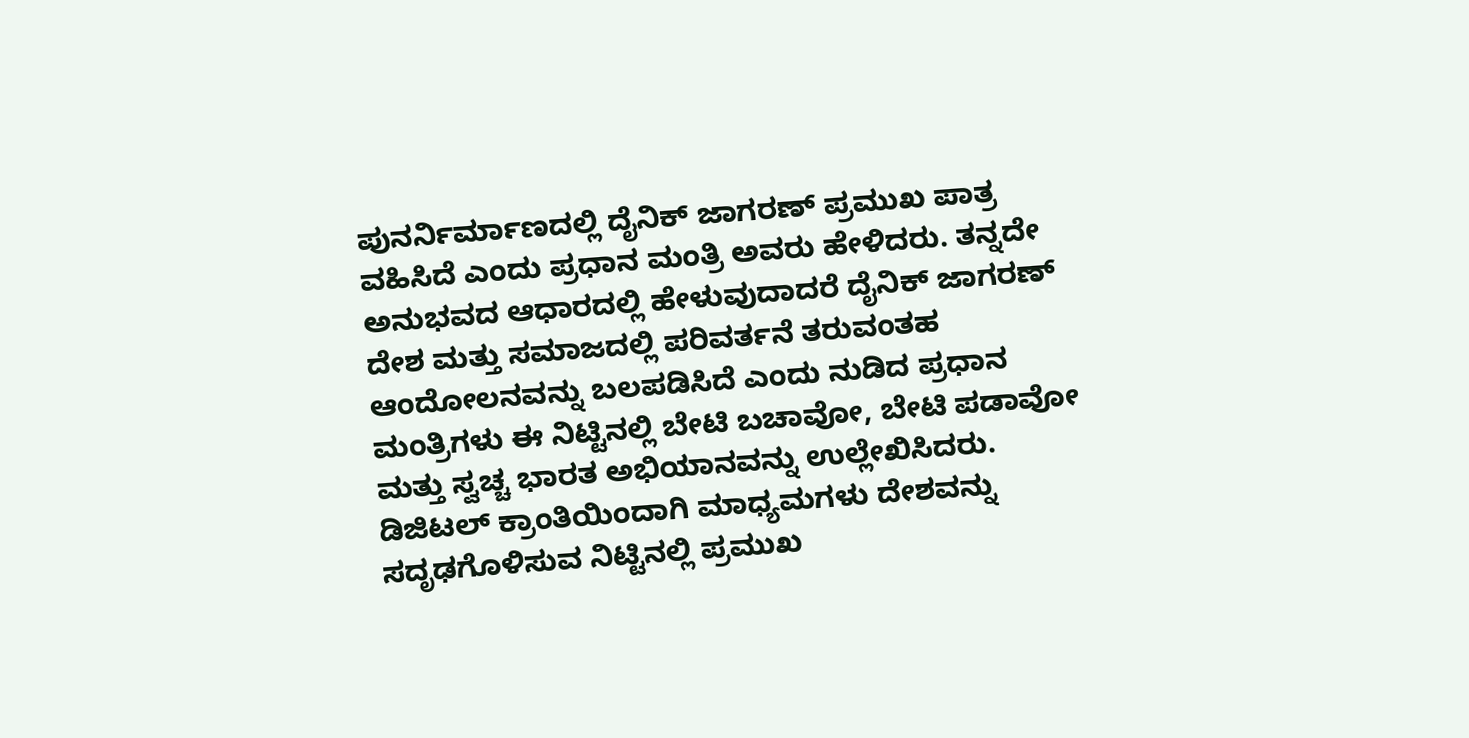ಪುನರ್ನಿರ್ಮಾಣದಲ್ಲಿ ದೈನಿಕ್ ಜಾಗರಣ್ ಪ್ರಮುಖ ಪಾತ್ರ ವಹಿಸಿದೆ ಎಂದು ಪ್ರಧಾನ ಮಂತ್ರಿ ಅವರು ಹೇಳಿದರು. ತನ್ನದೇ ಅನುಭವದ ಆಧಾರದಲ್ಲಿ ಹೇಳುವುದಾದರೆ ದೈನಿಕ್ ಜಾಗರಣ್ ದೇಶ ಮತ್ತು ಸಮಾಜದಲ್ಲಿ ಪರಿವರ್ತನೆ ತರುವಂತಹ ಆಂದೋಲನವನ್ನು ಬಲಪಡಿಸಿದೆ ಎಂದು ನುಡಿದ ಪ್ರಧಾನ ಮಂತ್ರಿಗಳು ಈ ನಿಟ್ಟಿನಲ್ಲಿ ಬೇಟಿ ಬಚಾವೋ, ಬೇಟಿ ಪಡಾವೋ ಮತ್ತು ಸ್ವಚ್ಚ ಭಾರತ ಅಭಿಯಾನವನ್ನು ಉಲ್ಲೇಖಿಸಿದರು. ಡಿಜಿಟಲ್ ಕ್ರಾಂತಿಯಿಂದಾಗಿ ಮಾಧ್ಯಮಗಳು ದೇಶವನ್ನು ಸದೃಢಗೊಳಿಸುವ ನಿಟ್ಟಿನಲ್ಲಿ ಪ್ರಮುಖ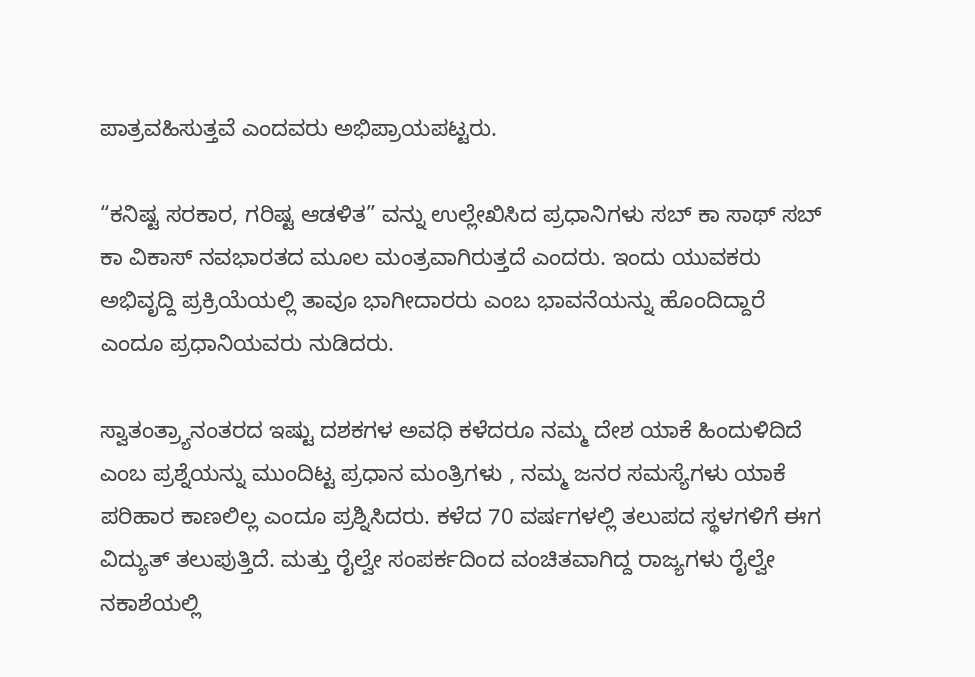ಪಾತ್ರವಹಿಸುತ್ತವೆ ಎಂದವರು ಅಭಿಪ್ರಾಯಪಟ್ಟರು.

“ಕನಿಷ್ಟ ಸರಕಾರ, ಗರಿಷ್ಟ ಆಡಳಿತ” ವನ್ನು ಉಲ್ಲೇಖಿಸಿದ ಪ್ರಧಾನಿಗಳು ಸಬ್ ಕಾ ಸಾಥ್ ಸಬ್ ಕಾ ವಿಕಾಸ್ ನವಭಾರತದ ಮೂಲ ಮಂತ್ರವಾಗಿರುತ್ತದೆ ಎಂದರು. ಇಂದು ಯುವಕರು ಅಭಿವೃದ್ದಿ ಪ್ರಕ್ರಿಯೆಯಲ್ಲಿ ತಾವೂ ಭಾಗೀದಾರರು ಎಂಬ ಭಾವನೆಯನ್ನು ಹೊಂದಿದ್ದಾರೆ ಎಂದೂ ಪ್ರಧಾನಿಯವರು ನುಡಿದರು.

ಸ್ವಾತಂತ್ರ್ಯಾನಂತರದ ಇಷ್ಟು ದಶಕಗಳ ಅವಧಿ ಕಳೆದರೂ ನಮ್ಮ ದೇಶ ಯಾಕೆ ಹಿಂದುಳಿದಿದೆ ಎಂಬ ಪ್ರಶ್ನೆಯನ್ನು ಮುಂದಿಟ್ಟ ಪ್ರಧಾನ ಮಂತ್ರಿಗಳು , ನಮ್ಮ ಜನರ ಸಮಸ್ಯೆಗಳು ಯಾಕೆ ಪರಿಹಾರ ಕಾಣಲಿಲ್ಲ ಎಂದೂ ಪ್ರಶ್ನಿಸಿದರು. ಕಳೆದ 70 ವರ್ಷಗಳಲ್ಲಿ ತಲುಪದ ಸ್ಥಳಗಳಿಗೆ ಈಗ ವಿದ್ಯುತ್ ತಲುಪುತ್ತಿದೆ. ಮತ್ತು ರೈಲ್ವೇ ಸಂಪರ್ಕದಿಂದ ವಂಚಿತವಾಗಿದ್ದ ರಾಜ್ಯಗಳು ರೈಲ್ವೇ ನಕಾಶೆಯಲ್ಲಿ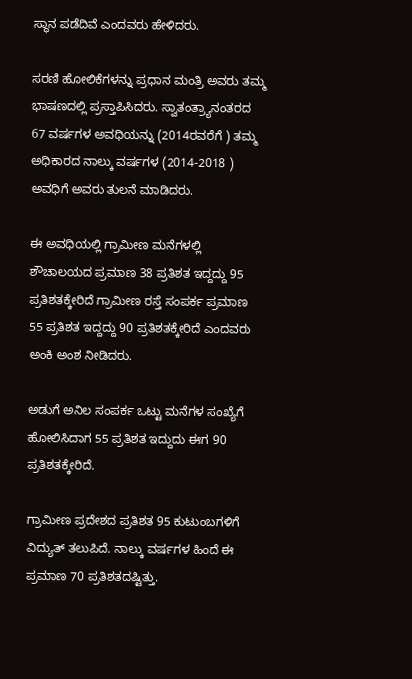ಸ್ಥಾನ ಪಡೆದಿವೆ ಎಂದವರು ಹೇಳಿದರು.

ಸರಣಿ ಹೋಲಿಕೆಗಳನ್ನು ಪ್ರಧಾನ ಮಂತ್ರಿ ಅವರು ತಮ್ಮ ಭಾಷಣದಲ್ಲಿ ಪ್ರಸ್ತಾಪಿಸಿದರು. ಸ್ವಾತಂತ್ರ್ಯಾನಂತರದ 67 ವರ್ಷಗಳ ಅವಧಿಯನ್ನು (2014ರವರೆಗೆ ) ತಮ್ಮ ಅಧಿಕಾರದ ನಾಲ್ಕು ವರ್ಷಗಳ (2014-2018 ) ಅವಧಿಗೆ ಅವರು ತುಲನೆ ಮಾಡಿದರು.

ಈ ಅವಧಿಯಲ್ಲಿ ಗ್ರಾಮೀಣ ಮನೆಗಳಲ್ಲಿ ಶೌಚಾಲಯದ ಪ್ರಮಾಣ 38 ಪ್ರತಿಶತ ಇದ್ದದ್ದು 95 ಪ್ರತಿಶತಕ್ಕೇರಿದೆ ಗ್ರಾಮೀಣ ರಸ್ತೆ ಸಂಪರ್ಕ ಪ್ರಮಾಣ 55 ಪ್ರತಿಶತ ಇದ್ದದ್ದು 90 ಪ್ರತಿಶತಕ್ಕೇರಿದೆ ಎಂದವರು ಅಂಕಿ ಅಂಶ ನೀಡಿದರು.

ಅಡುಗೆ ಅನಿಲ ಸಂಪರ್ಕ ಒಟ್ಟು ಮನೆಗಳ ಸಂಖ್ಯೆಗೆ ಹೋಲಿಸಿದಾಗ 55 ಪ್ರತಿಶತ ಇದ್ದುದು ಈಗ 90 ಪ್ರತಿಶತಕ್ಕೇರಿದೆ.

ಗ್ರಾಮೀಣ ಪ್ರದೇಶದ ಪ್ರತಿಶತ 95 ಕುಟುಂಬಗಳಿಗೆ ವಿದ್ಯುತ್ ತಲುಪಿದೆ. ನಾಲ್ಕು ವರ್ಷಗಳ ಹಿಂದೆ ಈ ಪ್ರಮಾಣ 70 ಪ್ರತಿಶತದಷ್ಟಿತ್ತು.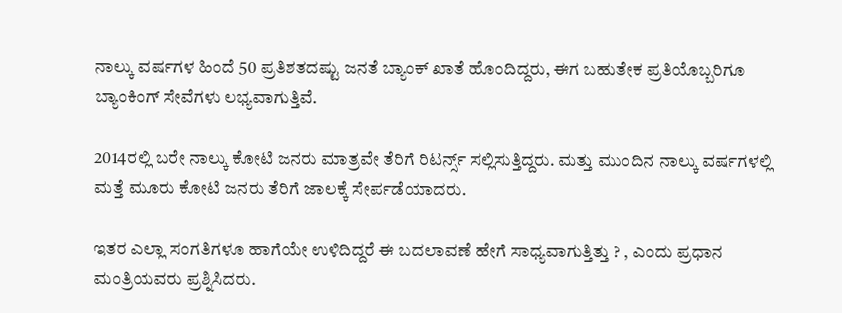ನಾಲ್ಕು ವರ್ಷಗಳ ಹಿಂದೆ 50 ಪ್ರತಿಶತದಷ್ಟು ಜನತೆ ಬ್ಯಾಂಕ್ ಖಾತೆ ಹೊಂದಿದ್ದರು, ಈಗ ಬಹುತೇಕ ಪ್ರತಿಯೊಬ್ಬರಿಗೂ ಬ್ಯಾಂಕಿಂಗ್ ಸೇವೆಗಳು ಲಭ್ಯವಾಗುತ್ತಿವೆ.

2014ರಲ್ಲಿ ಬರೇ ನಾಲ್ಕು ಕೋಟಿ ಜನರು ಮಾತ್ರವೇ ತೆರಿಗೆ ರಿಟರ್ನ್ಸ್ ಸಲ್ಲಿಸುತ್ತಿದ್ದರು. ಮತ್ತು ಮುಂದಿನ ನಾಲ್ಕು ವರ್ಷಗಳಲ್ಲಿ ಮತ್ತೆ ಮೂರು ಕೋಟಿ ಜನರು ತೆರಿಗೆ ಜಾಲಕ್ಕೆ ಸೇರ್ಪಡೆಯಾದರು.

ಇತರ ಎಲ್ಲಾ ಸಂಗತಿಗಳೂ ಹಾಗೆಯೇ ಉಳಿದಿದ್ದರೆ ಈ ಬದಲಾವಣೆ ಹೇಗೆ ಸಾಧ್ಯವಾಗುತ್ತಿತ್ತು ? , ಎಂದು ಪ್ರಧಾನ ಮಂತ್ರಿಯವರು ಪ್ರಶ್ನಿಸಿದರು.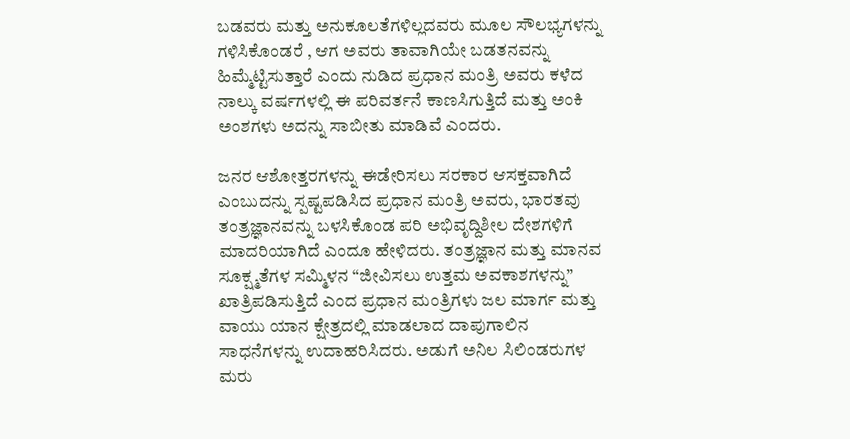ಬಡವರು ಮತ್ತು ಅನುಕೂಲತೆಗಳಿಲ್ಲದವರು ಮೂಲ ಸೌಲಭ್ಯಗಳನ್ನು ಗಳಿಸಿಕೊಂಡರೆ , ಆಗ ಅವರು ತಾವಾಗಿಯೇ ಬಡತನವನ್ನು ಹಿಮ್ಮೆಟ್ಟಿಸುತ್ತಾರೆ ಎಂದು ನುಡಿದ ಪ್ರಧಾನ ಮಂತ್ರಿ ಅವರು ಕಳೆದ ನಾಲ್ಕು ವರ್ಷಗಳಲ್ಲಿ ಈ ಪರಿವರ್ತನೆ ಕಾಣಸಿಗುತ್ತಿದೆ ಮತ್ತು ಅಂಕಿ ಅಂಶಗಳು ಅದನ್ನು ಸಾಬೀತು ಮಾಡಿವೆ ಎಂದರು.

ಜನರ ಆಶೋತ್ತರಗಳನ್ನು ಈಡೇರಿಸಲು ಸರಕಾರ ಆಸಕ್ತವಾಗಿದೆ ಎಂಬುದನ್ನು ಸ್ಪಷ್ಟಪಡಿಸಿದ ಪ್ರಧಾನ ಮಂತ್ರಿ ಅವರು, ಭಾರತವು ತಂತ್ರಜ್ಞಾನವನ್ನು ಬಳಸಿಕೊಂಡ ಪರಿ ಅಭಿವೃದ್ದಿಶೀಲ ದೇಶಗಳಿಗೆ ಮಾದರಿಯಾಗಿದೆ ಎಂದೂ ಹೇಳಿದರು. ತಂತ್ರಜ್ಞಾನ ಮತ್ತು ಮಾನವ ಸೂಕ್ಷ್ಮತೆಗಳ ಸಮ್ಮಿಳನ “ಜೀವಿಸಲು ಉತ್ತಮ ಅವಕಾಶಗಳನ್ನು” ಖಾತ್ರಿಪಡಿಸುತ್ತಿದೆ ಎಂದ ಪ್ರಧಾನ ಮಂತ್ರಿಗಳು ಜಲ ಮಾರ್ಗ ಮತ್ತು ವಾಯು ಯಾನ ಕ್ಷೇತ್ರದಲ್ಲಿ ಮಾಡಲಾದ ದಾಪುಗಾಲಿನ ಸಾಧನೆಗಳನ್ನು ಉದಾಹರಿಸಿದರು. ಅಡುಗೆ ಅನಿಲ ಸಿಲಿಂಡರುಗಳ ಮರು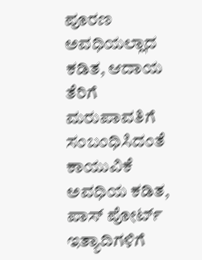ಪೂರಣ ಅವಧಿಯಲ್ಲಾದ ಕಡಿತ, ಆದಾಯ ತೆರಿಗೆ ಮರುಪಾವತಿಗೆ ಸಂಬಂಧಿಸಿದಂತೆ ಕಾಯುವಿಕೆ ಅವಧಿಯ ಕಡಿತ, ಪಾಸ್ ಪೋರ್ಟ್ ಇತ್ಯಾದಿಗಳಿಗೆ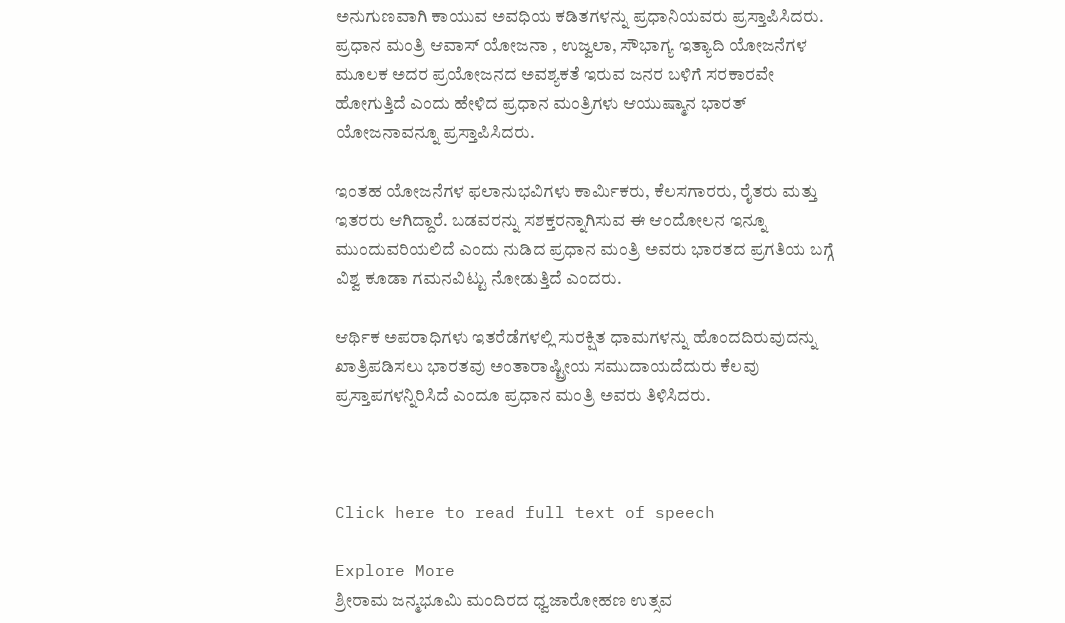ಅನುಗುಣವಾಗಿ ಕಾಯುವ ಅವಧಿಯ ಕಡಿತಗಳನ್ನು ಪ್ರಧಾನಿಯವರು ಪ್ರಸ್ತಾಪಿಸಿದರು. ಪ್ರಧಾನ ಮಂತ್ರಿ ಆವಾಸ್ ಯೋಜನಾ , ಉಜ್ವಲಾ, ಸೌಭಾಗ್ಯ ಇತ್ಯಾದಿ ಯೋಜನೆಗಳ ಮೂಲಕ ಅದರ ಪ್ರಯೋಜನದ ಅವಶ್ಯಕತೆ ಇರುವ ಜನರ ಬಳಿಗೆ ಸರಕಾರವೇ ಹೋಗುತ್ತಿದೆ ಎಂದು ಹೇಳಿದ ಪ್ರಧಾನ ಮಂತ್ರಿಗಳು ಆಯುಷ್ಮಾನ ಭಾರತ್ ಯೋಜನಾವನ್ನೂ ಪ್ರಸ್ತಾಪಿಸಿದರು.

ಇಂತಹ ಯೋಜನೆಗಳ ಫಲಾನುಭವಿಗಳು ಕಾರ್ಮಿಕರು, ಕೆಲಸಗಾರರು, ರೈತರು ಮತ್ತು ಇತರರು ಆಗಿದ್ದಾರೆ. ಬಡವರನ್ನು ಸಶಕ್ತರನ್ನಾಗಿಸುವ ಈ ಆಂದೋಲನ ಇನ್ನೂ ಮುಂದುವರಿಯಲಿದೆ ಎಂದು ನುಡಿದ ಪ್ರಧಾನ ಮಂತ್ರಿ ಅವರು ಭಾರತದ ಪ್ರಗತಿಯ ಬಗ್ಗೆ ವಿಶ್ವ ಕೂಡಾ ಗಮನವಿಟ್ಟು ನೋಡುತ್ತಿದೆ ಎಂದರು.

ಆರ್ಥಿಕ ಅಪರಾಧಿಗಳು ಇತರೆಡೆಗಳಲ್ಲಿ ಸುರಕ್ಷಿತ ಧಾಮಗಳನ್ನು ಹೊಂದದಿರುವುದನ್ನು ಖಾತ್ರಿಪಡಿಸಲು ಭಾರತವು ಅಂತಾರಾಷ್ಟ್ರೀಯ ಸಮುದಾಯದೆದುರು ಕೆಲವು ಪ್ರಸ್ತಾಪಗಳನ್ನಿರಿಸಿದೆ ಎಂದೂ ಪ್ರಧಾನ ಮಂತ್ರಿ ಅವರು ತಿಳಿಸಿದರು.



Click here to read full text of speech

Explore More
ಶ್ರೀರಾಮ ಜನ್ಮಭೂಮಿ ಮಂದಿರದ ಧ್ವಜಾರೋಹಣ ಉತ್ಸವ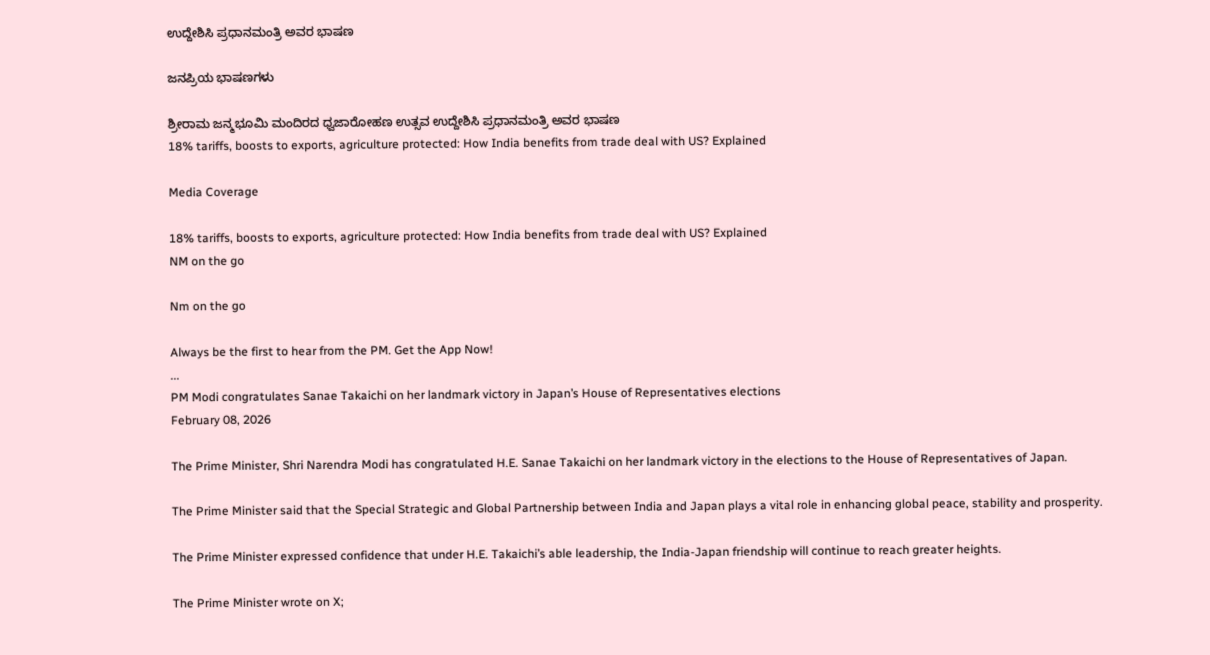ಉದ್ದೇಶಿಸಿ ಪ್ರಧಾನಮಂತ್ರಿ ಅವರ ಭಾಷಣ

ಜನಪ್ರಿಯ ಭಾಷಣಗಳು

ಶ್ರೀರಾಮ ಜನ್ಮಭೂಮಿ ಮಂದಿರದ ಧ್ವಜಾರೋಹಣ ಉತ್ಸವ ಉದ್ದೇಶಿಸಿ ಪ್ರಧಾನಮಂತ್ರಿ ಅವರ ಭಾಷಣ
18% tariffs, boosts to exports, agriculture protected: How India benefits from trade deal with US? Explained

Media Coverage

18% tariffs, boosts to exports, agriculture protected: How India benefits from trade deal with US? Explained
NM on the go

Nm on the go

Always be the first to hear from the PM. Get the App Now!
...
PM Modi congratulates Sanae Takaichi on her landmark victory in Japan’s House of Representatives elections
February 08, 2026

The Prime Minister, Shri Narendra Modi has congratulated H.E. Sanae Takaichi on her landmark victory in the elections to the House of Representatives of Japan.

The Prime Minister said that the Special Strategic and Global Partnership between India and Japan plays a vital role in enhancing global peace, stability and prosperity.

The Prime Minister expressed confidence that under H.E. Takaichi’s able leadership, the India-Japan friendship will continue to reach greater heights.

The Prime Minister wrote on X;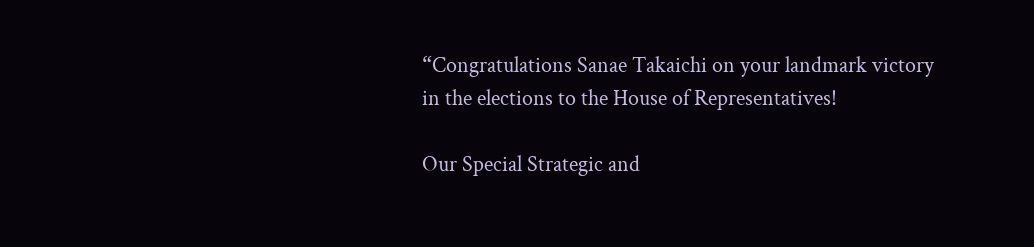“Congratulations Sanae Takaichi on your landmark victory in the elections to the House of Representatives!

Our Special Strategic and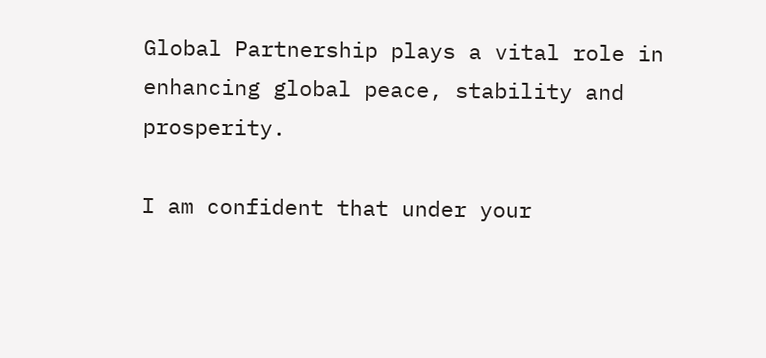Global Partnership plays a vital role in enhancing global peace, stability and prosperity.

I am confident that under your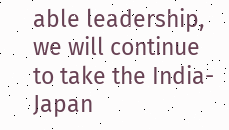able leadership, we will continue to take the India-Japan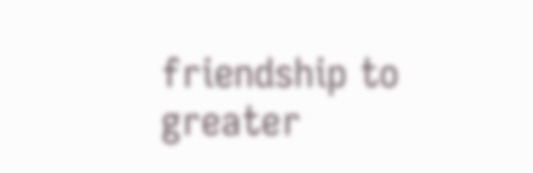friendship to greater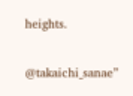heights.

@takaichi_sanae”